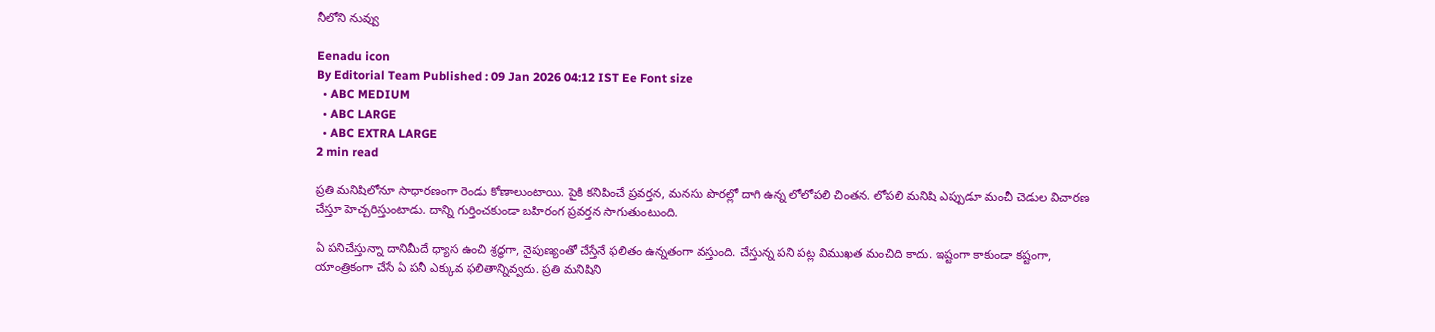నీలోని నువ్వు

Eenadu icon
By Editorial Team Published : 09 Jan 2026 04:12 IST Ee Font size
  • ABC MEDIUM
  • ABC LARGE
  • ABC EXTRA LARGE
2 min read

ప్రతి మనిషిలోనూ సాధారణంగా రెండు కోణాలుంటాయి. పైకి కనిపించే ప్రవర్తన, మనసు పొరల్లో దాగి ఉన్న లోలోపలి చింతన. లోపలి మనిషి ఎప్పుడూ మంచీ చెడుల విచారణ చేస్తూ హెచ్చరిస్తుంటాడు. దాన్ని గుర్తించకుండా బహిరంగ ప్రవర్తన సాగుతుంటుంది.

ఏ పనిచేస్తున్నా దానిమీదే ధ్యాస ఉంచి శ్రద్ధగా, నైపుణ్యంతో చేస్తేనే ఫలితం ఉన్నతంగా వస్తుంది. చేస్తున్న పని పట్ల విముఖత మంచిది కాదు. ఇష్టంగా కాకుండా కష్టంగా, యాంత్రికంగా చేసే ఏ పనీ ఎక్కువ ఫలితాన్నివ్వదు. ప్రతి మనిషిని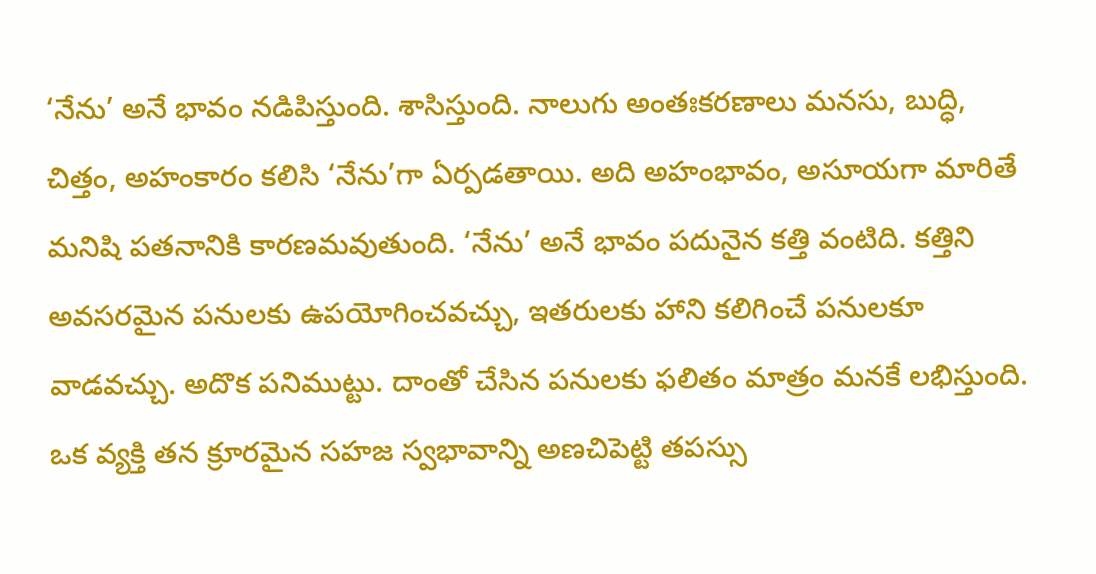‘నేను’ అనే భావం నడిపిస్తుంది. శాసిస్తుంది. నాలుగు అంతఃకరణాలు మనసు, బుద్ధి, చిత్తం, అహంకారం కలిసి ‘నేను’గా ఏర్పడతాయి. అది అహంభావం, అసూయగా మారితే మనిషి పతనానికి కారణమవుతుంది. ‘నేను’ అనే భావం పదునైన కత్తి వంటిది. కత్తిని అవసరమైన పనులకు ఉపయోగించవచ్చు, ఇతరులకు హాని కలిగించే పనులకూ వాడవచ్చు. అదొక పనిముట్టు. దాంతో చేసిన పనులకు ఫలితం మాత్రం మనకే లభిస్తుంది. ఒక వ్యక్తి తన క్రూరమైన సహజ స్వభావాన్ని అణచిపెట్టి తపస్సు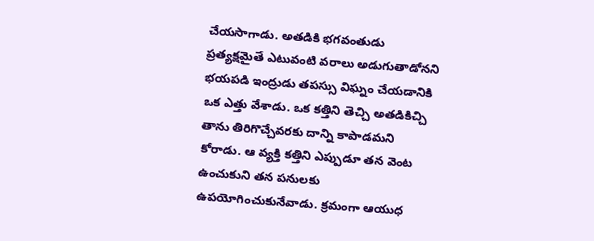చేయసాగాడు. అతడికి భగవంతుడు ప్రత్యక్షమైతే ఎటువంటి వరాలు అడుగుతాడోనని భయపడి ఇంద్రుడు తపస్సు విఘ్నం చేయడానికి ఒక ఎత్తు వేశాడు. ఒక కత్తిని తెచ్చి అతడికిచ్చి తాను తిరిగొచ్చేవరకు దాన్ని కాపాడమని కోరాడు. ఆ వ్యక్తి కత్తిని ఎప్పుడూ తన వెంట ఉంచుకుని తన పనులకు ఉపయోగించుకునేవాడు. క్రమంగా ఆయుధ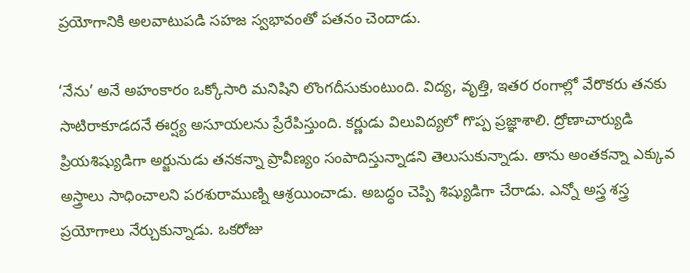ప్రయోగానికి అలవాటుపడి సహజ స్వభావంతో పతనం చెందాడు.

‘నేను’ అనే అహంకారం ఒక్కోసారి మనిషిని లొంగదీసుకుంటుంది. విద్య, వృత్తి, ఇతర రంగాల్లో వేరొకరు తనకు సాటిరాకూడదనే ఈర్ష్య అసూయలను ప్రేరేపిస్తుంది. కర్ణుడు విలువిద్యలో గొప్ప ప్రజ్ఞాశాలి. ద్రోణాచార్యుడి ప్రియశిష్యుడిగా అర్జునుడు తనకన్నా ప్రావీణ్యం సంపాదిస్తున్నాడని తెలుసుకున్నాడు. తాను అంతకన్నా ఎక్కువ అస్త్రాలు సాధించాలని పరశురాముణ్ని ఆశ్రయించాడు. అబద్ధం చెప్పి శిష్యుడిగా చేరాడు. ఎన్నో అస్త్ర శస్త్ర ప్రయోగాలు నేర్చుకున్నాడు. ఒకరోజు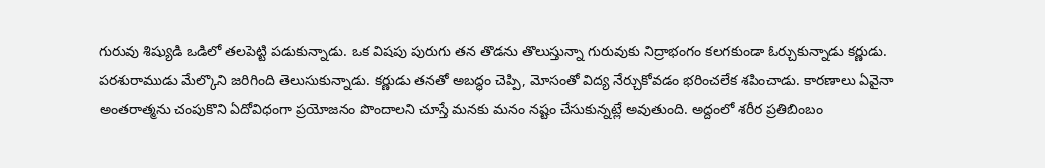గురువు శిష్యుడి ఒడిలో తలపెట్టి పడుకున్నాడు. ఒక విషపు పురుగు తన తొడను తొలుస్తున్నా గురువుకు నిద్రాభంగం కలగకుండా ఓర్చుకున్నాడు కర్ణుడు. పరశురాముడు మేల్కొని జరిగింది తెలుసుకున్నాడు. కర్ణుడు తనతో అబద్ధం చెప్పి, మోసంతో విద్య నేర్చుకోవడం భరించలేక శపించాడు. కారణాలు ఏవైనా అంతరాత్మను చంపుకొని ఏదోవిధంగా ప్రయోజనం పొందాలని చూస్తే మనకు మనం నష్టం చేసుకున్నట్లే అవుతుంది. అద్దంలో శరీర ప్రతిబింబం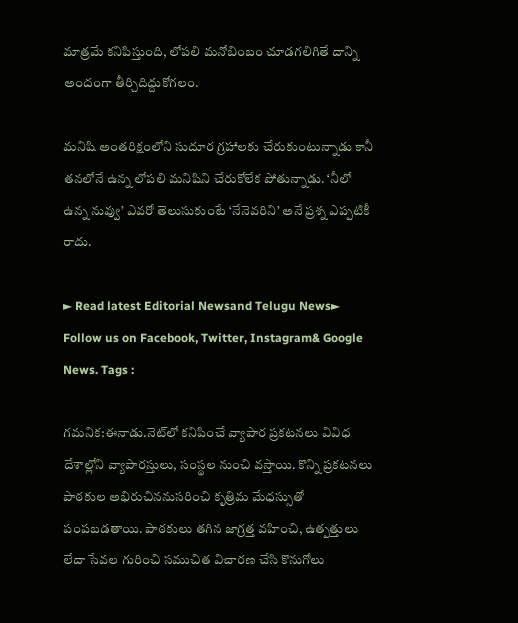మాత్రమే కనిపిస్తుంది, లోపలి మనోబింబం చూడగలిగితే దాన్ని అందంగా తీర్చిదిద్దుకోగలం.

మనిషి అంతరిక్షంలోని సుదూర గ్రహాలకు చేరుకుంటున్నాడు కానీ తనలోనే ఉన్న లోపలి మనిషిని చేరుకోలేక పోతున్నాడు. ‘నీలో ఉన్న నువ్వు’ ఎవరో తెలుసుకుంటే ‘నేనెవరిని’ అనే ప్రశ్న ఎప్పటికీ రాదు.

► Read latest Editorial Newsand Telugu News► Follow us on Facebook, Twitter, Instagram& Google News. Tags :

గమనిక:ఈనాడు.నెట్‌లో కనిపించే వ్యాపార ప్రకటనలు వివిధ దేశాల్లోని వ్యాపారస్తులు, సంస్థల నుంచి వస్తాయి. కొన్ని ప్రకటనలు పాఠకుల అభిరుచిననుసరించి కృత్రిమ మేధస్సుతో పంపబడతాయి. పాఠకులు తగిన జాగ్రత్త వహించి, ఉత్పత్తులు లేదా సేవల గురించి సముచిత విచారణ చేసి కొనుగోలు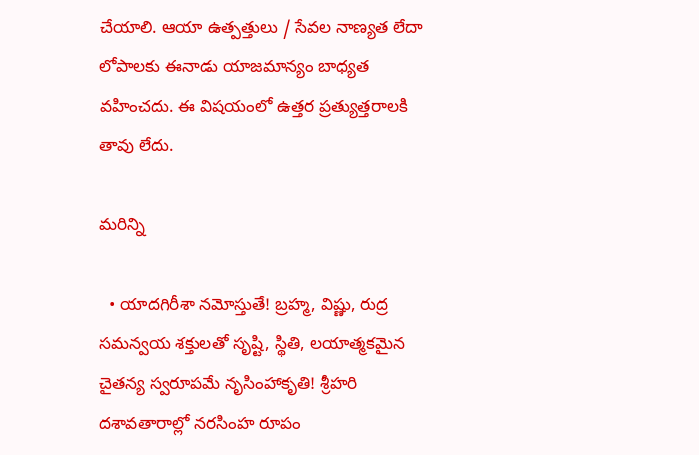చేయాలి. ఆయా ఉత్పత్తులు / సేవల నాణ్యత లేదా లోపాలకు ఈనాడు యాజమాన్యం బాధ్యత వహించదు. ఈ విషయంలో ఉత్తర ప్రత్యుత్తరాలకి తావు లేదు.

మరిన్ని

  • యాదగిరీశా నమోస్తుతే! బ్రహ్మ, విష్ణు, రుద్ర సమన్వయ శక్తులతో సృష్టి, స్థితి, లయాత్మకమైన చైతన్య స్వరూపమే నృసింహాకృతి! శ్రీహరి దశావతారాల్లో నరసింహ రూపం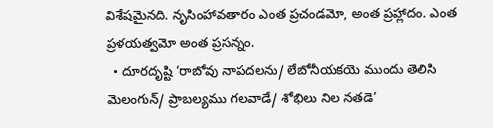విశేషమైనది. నృసింహావతారం ఎంత ప్రచండమో, అంత ప్రహ్లాదం. ఎంత ప్రళయత్వమో అంత ప్రసన్నం.
  • దూరదృష్టి ‘రాబోవు నాపదలను/ లేబోనీయకయె ముందు తెలిసి మెలంగున్‌/ ప్రాబల్యము గలవాడే/ శోభిలు నిల నతడె’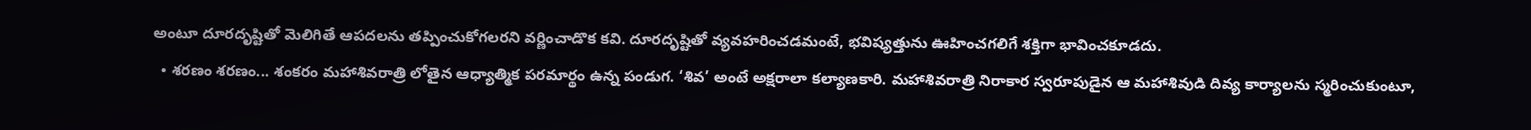అంటూ దూరదృష్టితో మెలిగితే ఆపదలను తప్పించుకోగలరని వర్ణించాడొక కవి. దూరదృష్టితో వ్యవహరించడమంటే, భవిష్యత్తును ఊహించగలిగే శక్తిగా భావించకూడదు.
  • శరణం శరణం... శంకరం మహాశివరాత్రి లోతైన ఆధ్యాత్మిక పరమార్థం ఉన్న పండుగ. ‘శివ’ అంటే అక్షరాలా కల్యాణకారి. మహాశివరాత్రి నిరాకార స్వరూపుడైన ఆ మహాశివుడి దివ్య కార్యాలను స్మరించుకుంటూ,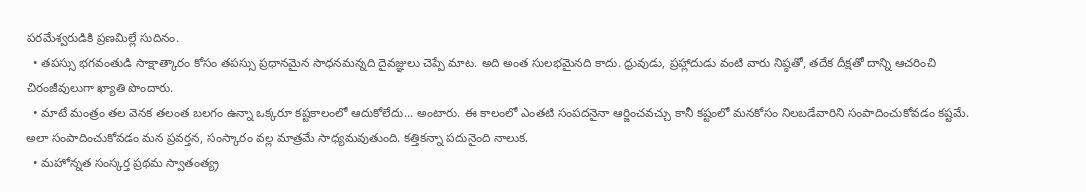పరమేశ్వరుడికి ప్రణమిల్లే సుదినం.
  • తపస్సు భగవంతుడి సాక్షాత్కారం కోసం తపస్సు ప్రధానమైన సాధనమన్నది దైవజ్ఞులు చెప్పే మాట. అది అంత సులభమైనది కాదు. ధ్రువుడు, ప్రహ్లాదుడు వంటి వారు నిష్ఠతో, తదేక దీక్షతో దాన్ని ఆచరించి చిరంజీవులుగా ఖ్యాతి పొందారు.
  • మాటే మంత్రం తల వెనక తలంత బలగం ఉన్నా ఒక్కరూ కష్టకాలంలో ఆదుకోలేదు... అంటారు. ఈ కాలంలో ఎంతటి సంపదనైనా ఆర్జించవచ్చు కానీ కష్టంలో మనకోసం నిలబడేవారిని సంపాదించుకోవడం కష్టమే. అలా సంపాదించుకోవడం మన ప్రవర్తన, సంస్కారం వల్ల మాత్రమే సాధ్యమవుతుంది. కత్తికన్నా పదునైంది నాలుక.
  • మహోన్నత సంస్కర్త ప్రథమ స్వాతంత్య్ర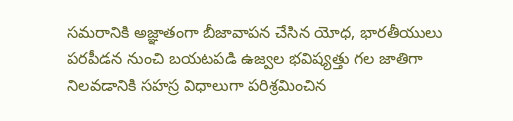సమరానికి అజ్ఞాతంగా బీజావాపన చేసిన యోధ, భారతీయులు పరపీడన నుంచి బయటపడి ఉజ్వల భవిష్యత్తు గల జాతిగా నిలవడానికి సహస్ర విధాలుగా పరిశ్రమించిన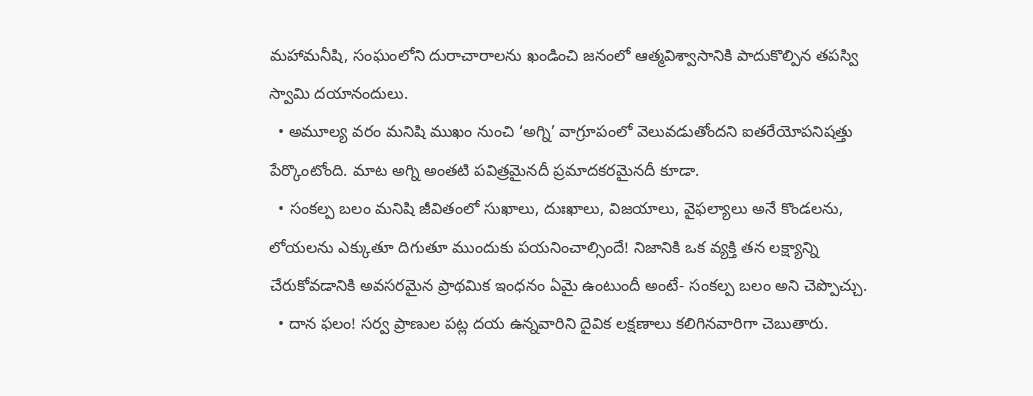మహామనీషి, సంఘంలోని దురాచారాలను ఖండించి జనంలో ఆత్మవిశ్వాసానికి పాదుకొల్పిన తపస్వి స్వామి దయానందులు.
  • అమూల్య వరం మనిషి ముఖం నుంచి ‘అగ్ని’ వాగ్రూపంలో వెలువడుతోందని ఐతరేయోపనిషత్తు పేర్కొంటోంది. మాట అగ్ని అంతటి పవిత్రమైనదీ ప్రమాదకరమైనదీ కూడా.
  • సంకల్ప బలం మనిషి జీవితంలో సుఖాలు, దుఃఖాలు, విజయాలు, వైఫల్యాలు అనే కొండలను, లోయలను ఎక్కుతూ దిగుతూ ముందుకు పయనించాల్సిందే! నిజానికి ఒక వ్యక్తి తన లక్ష్యాన్ని చేరుకోవడానికి అవసరమైన ప్రాథమిక ఇంధనం ఏమై ఉంటుందీ అంటే- సంకల్ప బలం అని చెప్పొచ్చు.
  • దాన ఫలం! సర్వ ప్రాణుల పట్ల దయ ఉన్నవారిని దైవిక లక్షణాలు కలిగినవారిగా చెబుతారు.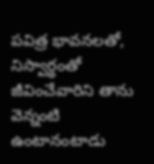పవిత్ర భావనలతో, నిస్వార్థంతో జీవించేవారిని తాను వెన్నంటి ఉంటానంటాడు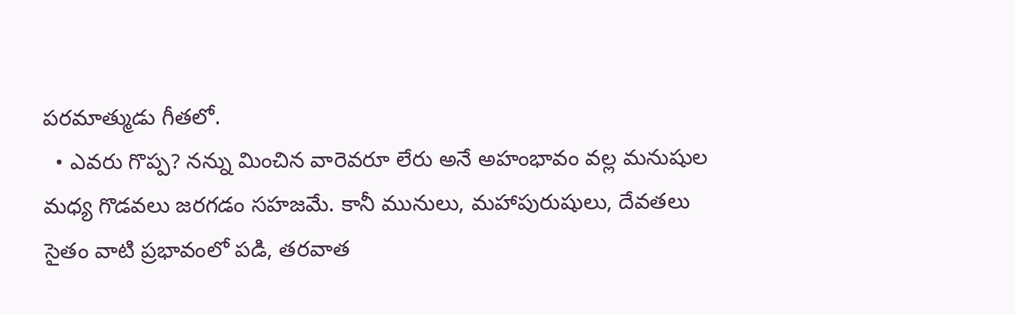పరమాత్ముడు గీతలో.
  • ఎవరు గొప్ప? నన్ను మించిన వారెవరూ లేరు అనే అహంభావం వల్ల మనుషుల మధ్య గొడవలు జరగడం సహజమే. కానీ మునులు, మహాపురుషులు, దేవతలు సైతం వాటి ప్రభావంలో పడి, తరవాత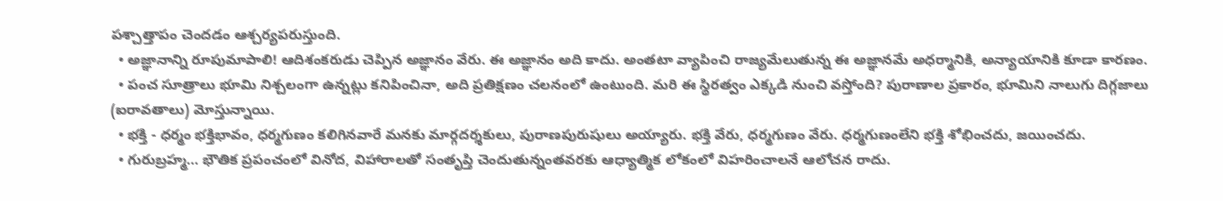పశ్చాత్తాపం చెందడం ఆశ్చర్యపరుస్తుంది.
  • అజ్ఞానాన్ని రూపుమాపాలి! ఆదిశంకరుడు చెప్పిన అజ్ఞానం వేరు. ఈ అజ్ఞానం అది కాదు. అంతటా వ్యాపించి రాజ్యమేలుతున్న ఈ అజ్ఞానమే అధర్మానికి, అన్యాయానికి కూడా కారణం.
  • పంచ సూత్రాలు భూమి నిశ్చలంగా ఉన్నట్లు కనిపించినా, అది ప్రతిక్షణం చలనంలో ఉంటుంది. మరి ఈ స్థిరత్వం ఎక్కడి నుంచి వస్తోంది? పురాణాల ప్రకారం, భూమిని నాలుగు దిగ్గజాలు (ఐరావతాలు) మోస్తున్నాయి.
  • భక్తి - ధర్మం భక్తిభావం, ధర్మగుణం కలిగినవారే మనకు మార్గదర్శకులు, పురాణపురుషులు అయ్యారు. భక్తి వేరు, ధర్మగుణం వేరు. ధర్మగుణంలేని భక్తి శోభించదు, జయించదు.
  • గురుబ్రహ్మ... భౌతిక ప్రపంచంలో వినోద, విహారాలతో సంతృప్తి చెందుతున్నంతవరకు ఆధ్యాత్మిక లోకంలో విహరించాలనే ఆలోచన రాదు.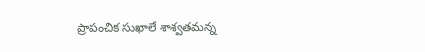ప్రాపంచిక సుఖాలే శాశ్వతమన్న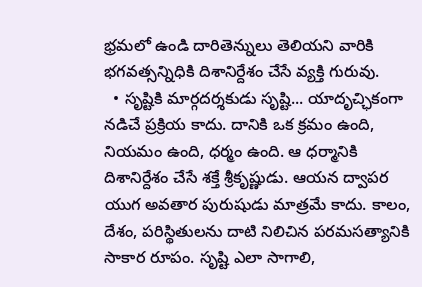భ్రమలో ఉండి దారితెన్నులు తెలియని వారికి భగవత్సన్నిధికి దిశానిర్దేశం చేసే వ్యక్తి గురువు.
  • సృష్టికి మార్గదర్శకుడు సృష్టి... యాదృచ్ఛికంగా నడిచే ప్రక్రియ కాదు. దానికి ఒక క్రమం ఉంది, నియమం ఉంది, ధర్మం ఉంది. ఆ ధర్మానికి దిశానిర్దేశం చేసే శక్తే శ్రీకృష్ణుడు. ఆయన ద్వాపర యుగ అవతార పురుషుడు మాత్రమే కాదు. కాలం, దేశం, పరిస్థితులను దాటి నిలిచిన పరమసత్యానికి సాకార రూపం. సృష్టి ఎలా సాగాలి,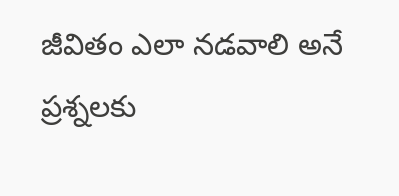జీవితం ఎలా నడవాలి అనే ప్రశ్నలకు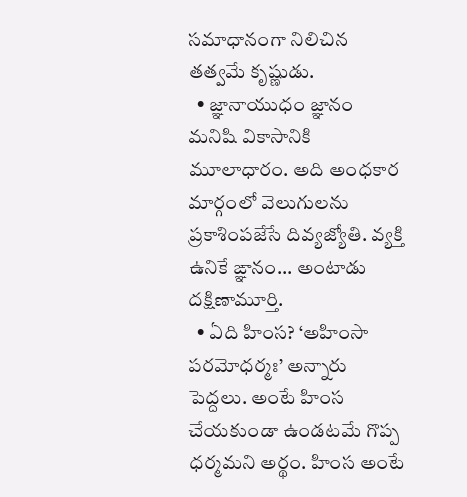సమాధానంగా నిలిచిన తత్వమే కృష్ణుడు.
  • జ్ఞానాయుధం జ్ఞానం మనిషి వికాసానికి మూలాధారం. అది అంధకార మార్గంలో వెలుగులను ప్రకాశింపజేసే దివ్యజ్యోతి. వ్యక్తి ఉనికే ఙ్ఞానం... అంటాడు దక్షిణామూర్తి.
  • ఏది హింస? ‘అహింసా పరమోధర్మః’ అన్నారు పెద్దలు. అంటే హింస చేయకుండా ఉండటమే గొప్ప ధర్మమని అర్థం. హింస అంటే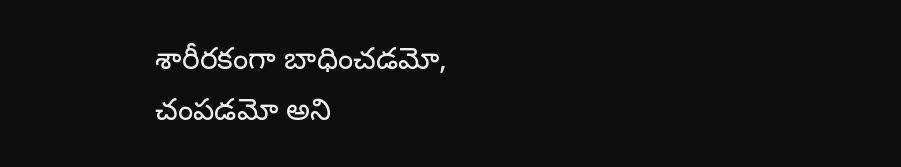శారీరకంగా బాధించడమో, చంపడమో అని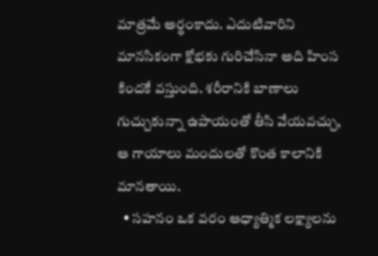మాత్రమే అర్థంకాదు. ఎదుటివారిని మానసికంగా క్షోభకు గురిచేసినా అది హింస కిందకే వస్తుంది. శరీరానికి బాణాలు గుచ్చుకున్నా ఉపాయంతో తీసి వేయవచ్చు, ఆ గాయాలు మందులతో కొంత కాలానికి మానతాయి.
  • సహనం ఒక వరం ఆధ్యాత్మిక లక్ష్యాలను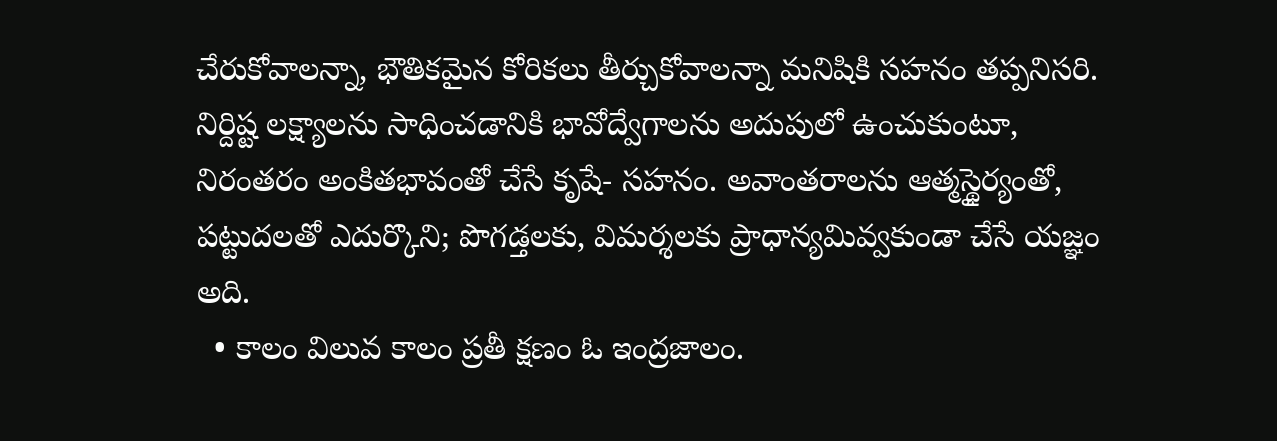చేరుకోవాలన్నా, భౌతికమైన కోరికలు తీర్చుకోవాలన్నా మనిషికి సహనం తప్పనిసరి. నిర్దిష్ట లక్ష్యాలను సాధించడానికి భావోద్వేగాలను అదుపులో ఉంచుకుంటూ, నిరంతరం అంకితభావంతో చేసే కృషే- సహనం. అవాంతరాలను ఆత్మస్థైర్యంతో, పట్టుదలతో ఎదుర్కొని; పొగడ్తలకు, విమర్శలకు ప్రాధాన్యమివ్వకుండా చేసే యజ్ఞం అది.
  • కాలం విలువ కాలం ప్రతీ క్షణం ఓ ఇంద్రజాలం.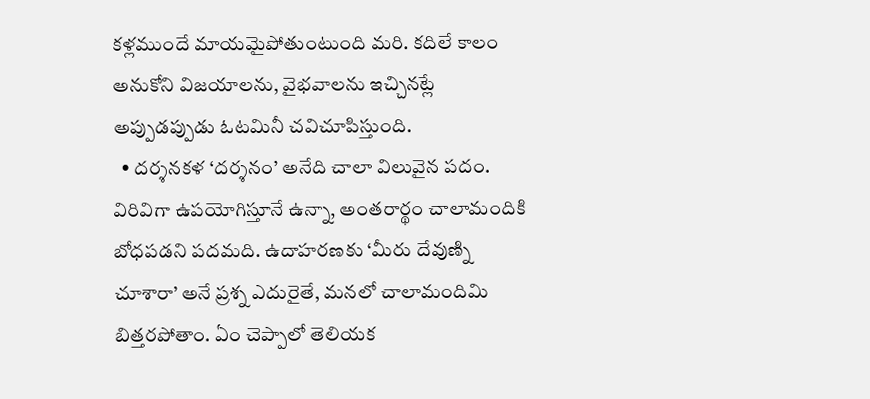కళ్లముందే మాయమైపోతుంటుంది మరి. కదిలే కాలం అనుకోని విజయాలను, వైభవాలను ఇచ్చినట్లే అప్పుడప్పుడు ఓటమినీ చవిచూపిస్తుంది.
  • దర్శనకళ ‘దర్శనం’ అనేది చాలా విలువైన పదం. విరివిగా ఉపయోగిస్తూనే ఉన్నా, అంతరార్థం చాలామందికి బోధపడని పదమది. ఉదాహరణకు ‘మీరు దేవుణ్ని చూశారా’ అనే ప్రశ్న ఎదురైతే, మనలో చాలామందిమి బిత్తరపోతాం. ఏం చెప్పాలో తెలియక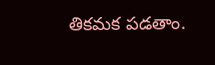తికమక పడతాం.